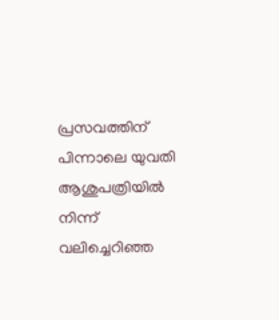പ്രസവത്തിന് പിന്നാലെ യുവതി ആശുപത്രിയില്‍ നിന്ന് വലിച്ചെറിഞ്ഞ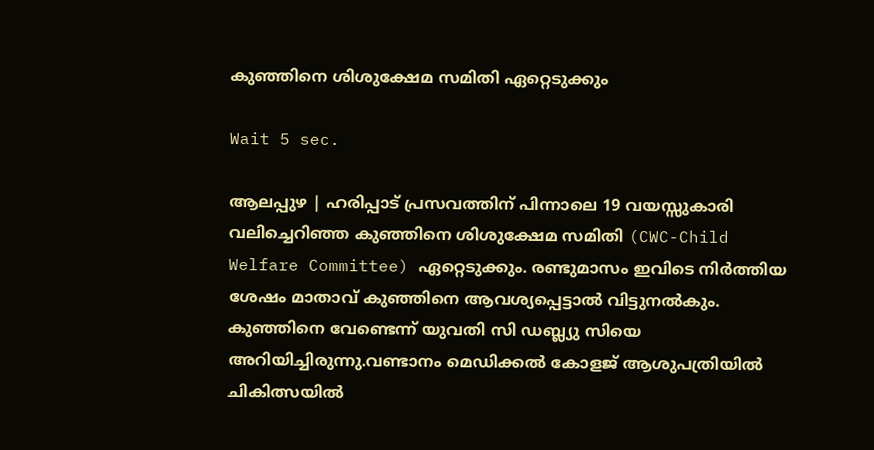കുഞ്ഞിനെ ശിശുക്ഷേമ സമിതി ഏറ്റെടുക്കും

Wait 5 sec.

ആലപ്പുഴ | ഹരിപ്പാട് പ്രസവത്തിന് പിന്നാലെ 19 വയസ്സുകാരി വലിച്ചെറിഞ്ഞ കുഞ്ഞിനെ ശിശുക്ഷേമ സമിതി (CWC-Child Welfare Committee) ഏറ്റെടുക്കും. രണ്ടുമാസം ഇവിടെ നിര്‍ത്തിയ ശേഷം മാതാവ് കുഞ്ഞിനെ ആവശ്യപ്പെട്ടാല്‍ വിട്ടുനല്‍കും. കുഞ്ഞിനെ വേണ്ടെന്ന് യുവതി സി ഡബ്ല്യു സിയെ അറിയിച്ചിരുന്നു.വണ്ടാനം മെഡിക്കല്‍ കോളജ് ആശുപത്രിയില്‍ ചികിത്സയില്‍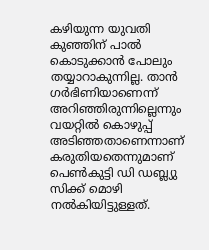കഴിയുന്ന യുവതി കുഞ്ഞിന് പാല്‍ കൊടുക്കാന്‍ പോലും തയ്യാറാകുന്നില്ല. താന്‍ ഗര്‍ഭിണിയാണെന്ന് അറിഞ്ഞിരുന്നില്ലെന്നും വയറ്റില്‍ കൊഴുപ്പ് അടിഞ്ഞതാണെന്നാണ് കരുതിയതെന്നുമാണ് പെണ്‍കുട്ടി ഡി ഡബ്ല്യു സിക്ക് മൊഴി നല്‍കിയിട്ടുള്ളത്.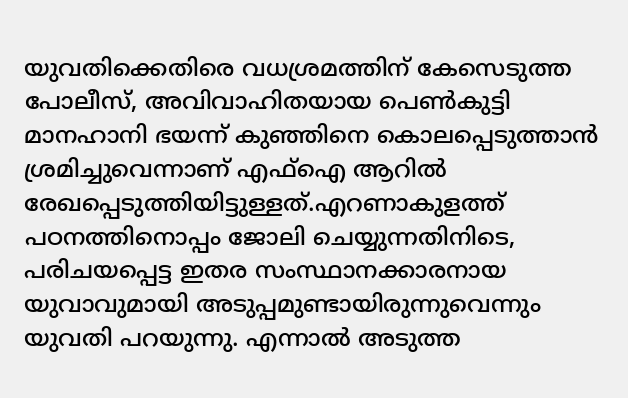യുവതിക്കെതിരെ വധശ്രമത്തിന് കേസെടുത്ത പോലീസ്, അവിവാഹിതയായ പെണ്‍കുട്ടി മാനഹാനി ഭയന്ന് കുഞ്ഞിനെ കൊലപ്പെടുത്താന്‍ ശ്രമിച്ചുവെന്നാണ് എഫ്‌ഐ ആറില്‍ രേഖപ്പെടുത്തിയിട്ടുള്ളത്.എറണാകുളത്ത് പഠനത്തിനൊപ്പം ജോലി ചെയ്യുന്നതിനിടെ, പരിചയപ്പെട്ട ഇതര സംസ്ഥാനക്കാരനായ യുവാവുമായി അടുപ്പമുണ്ടായിരുന്നുവെന്നും യുവതി പറയുന്നു. എന്നാല്‍ അടുത്ത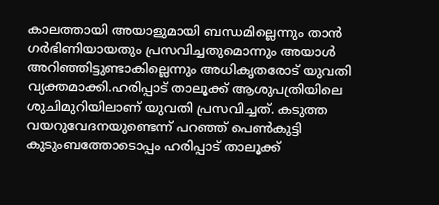കാലത്തായി അയാളുമായി ബന്ധമില്ലെന്നും താന്‍ ഗര്‍ഭിണിയായതും പ്രസവിച്ചതുമൊന്നും അയാള്‍ അറിഞ്ഞിട്ടുണ്ടാകില്ലെന്നും അധികൃതരോട് യുവതി വ്യക്തമാക്കി.ഹരിപ്പാട് താലൂക്ക് ആശുപത്രിയിലെ ശുചിമുറിയിലാണ് യുവതി പ്രസവിച്ചത്. കടുത്ത വയറുവേദനയുണ്ടെന്ന് പറഞ്ഞ് പെണ്‍കുട്ടി കുടുംബത്തോടൊപ്പം ഹരിപ്പാട് താലൂക്ക്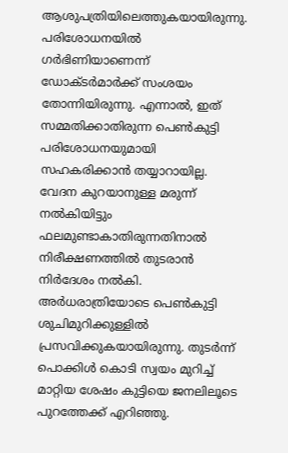ആശുപത്രിയിലെത്തുകയായിരുന്നു. പരിശോധനയില്‍ ഗര്‍ഭിണിയാണെന്ന് ഡോക്ടര്‍മാര്‍ക്ക് സംശയം തോന്നിയിരുന്നു. എന്നാല്‍, ഇത് സമ്മതിക്കാതിരുന്ന പെണ്‍കുട്ടി പരിശോധനയുമായി സഹകരിക്കാന്‍ തയ്യാറായില്ല. വേദന കുറയാനുള്ള മരുന്ന് നല്‍കിയിട്ടും ഫലമുണ്ടാകാതിരുന്നതിനാല്‍ നിരീക്ഷണത്തില്‍ തുടരാന്‍ നിര്‍ദേശം നല്‍കി. അര്‍ധരാത്രിയോടെ പെണ്‍കുട്ടി ശുചിമുറിക്കുള്ളില്‍ പ്രസവിക്കുകയായിരുന്നു. തുടര്‍ന്ന് പൊക്കിള്‍ കൊടി സ്വയം മുറിച്ച് മാറ്റിയ ശേഷം കുട്ടിയെ ജനലിലൂടെ പുറത്തേക്ക് എറിഞ്ഞു.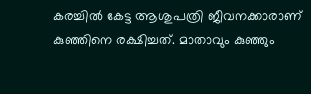കരച്ചില്‍ കേട്ട ആശുപത്രി ജീവനക്കാരാണ് കുഞ്ഞിനെ രക്ഷിച്ചത്. മാതാവും കുഞ്ഞും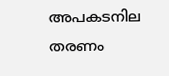അപകടനില തരണം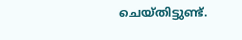ചെയ്തിട്ടുണ്ട്.